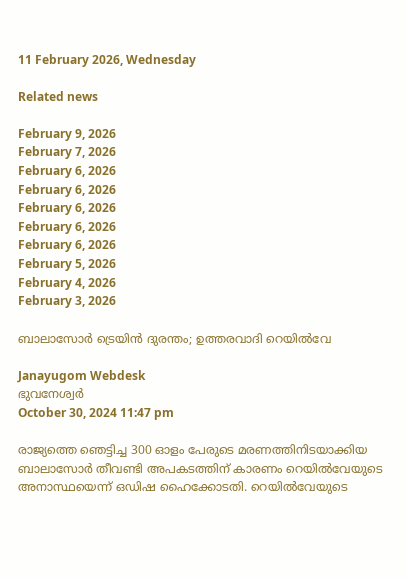11 February 2026, Wednesday

Related news

February 9, 2026
February 7, 2026
February 6, 2026
February 6, 2026
February 6, 2026
February 6, 2026
February 6, 2026
February 5, 2026
February 4, 2026
February 3, 2026

ബാലാസോര്‍ ട്രെയിന്‍ ദുരന്തം; ഉത്തരവാദി റെയില്‍വേ

Janayugom Webdesk
ഭുവനേശ്വര്‍
October 30, 2024 11:47 pm

രാജ്യത്തെ ഞെട്ടിച്ച 300 ഓളം പേരുടെ മരണത്തിനിടയാക്കിയ ബാലാസോര്‍ തീവണ്ടി അപകടത്തിന് കാരണം റെയില്‍വേയുടെ അനാസ്ഥയെന്ന് ഒഡിഷ ഹൈക്കോടതി. റെയില്‍വേയുടെ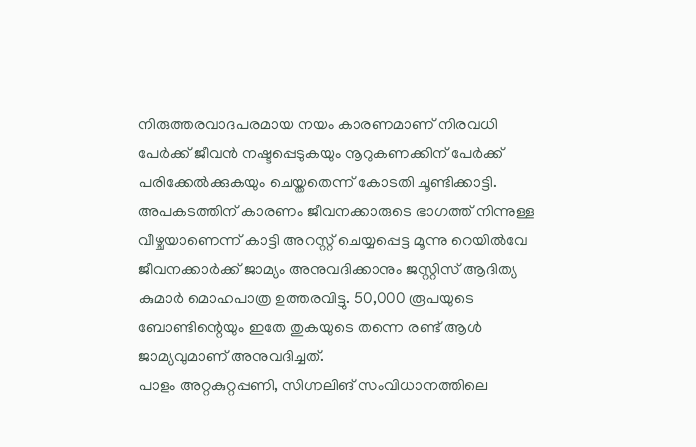നിരുത്തരവാദപരമായ നയം കാരണമാണ് നിരവധി പേര്‍ക്ക് ജീവന്‍ നഷ്ടപ്പെടുകയും നൂറുകണക്കിന് പേര്‍ക്ക് പരിക്കേല്‍ക്കുകയും ചെയ്തതെന്ന് കോടതി ചൂണ്ടിക്കാട്ടി. അപകടത്തിന് കാരണം ജീവനക്കാരുടെ ഭാഗത്ത് നിന്നുള്ള വീഴ്ചയാണെന്ന് കാട്ടി അറസ്റ്റ് ചെയ്യപ്പെട്ട മൂന്നു റെയില്‍വേ ജീവനക്കാര്‍ക്ക് ജാമ്യം അനുവദിക്കാനും ജസ്റ്റിസ് ആദിത്യ കുമാര്‍ മൊഹപാത്ര ഉത്തരവിട്ടു. 50,000 രൂപയുടെ ബോണ്ടിന്റെയും ഇതേ തുകയുടെ തന്നെ രണ്ട് ആൾ ജാമ്യവുമാണ് അനുവദിച്ചത്.
പാളം അറ്റകുറ്റപ്പണി, സിഗ്നലിങ് സംവിധാനത്തിലെ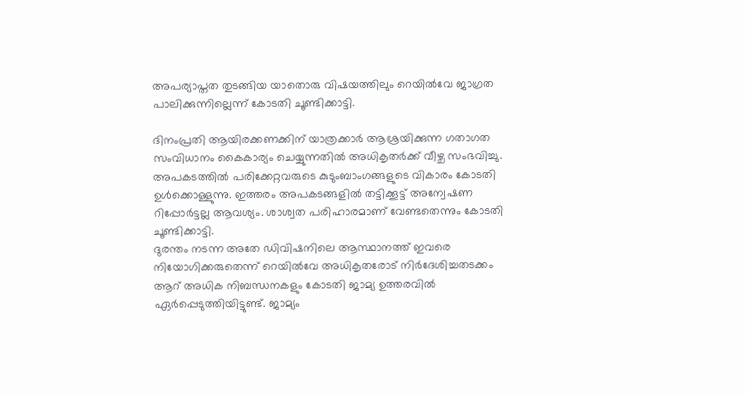അപര്യാപ്തത തുടങ്ങിയ യാതൊരു വിഷയത്തിലും റെയില്‍വേ ജാഗ്രത പാലിക്കുന്നില്ലെന്ന് കോടതി ചൂണ്ടിക്കാട്ടി.

ദിനംപ്രതി ആയിരക്കണക്കിന് യാത്രക്കാര്‍ ആശ്രയിക്കുന്ന ഗതാഗത സംവിധാനം കൈകാര്യം ചെയ്യുന്നതില്‍ അധികൃതര്‍ക്ക് വീഴ്ച സംഭവിച്ചു. അപകടത്തില്‍ പരിക്കേറ്റവരുടെ കുടുംബാംഗങ്ങളുടെ വികാരം കോടതി ഉള്‍ക്കൊള്ളുന്നു. ഇത്തരം അപകടങ്ങളില്‍ തട്ടിക്കൂട്ട് അന്വേഷണ റിപ്പോര്‍ട്ടല്ല ആവശ്യം. ശാശ്വത പരിഹാരമാണ് വേണ്ടതെന്നും കോടതി ചൂണ്ടിക്കാട്ടി.
ദുരന്തം നടന്ന അതേ ഡിവിഷനിലെ ആസ്ഥാനത്ത് ഇവരെ നിയോഗിക്കരുതെന്ന് റെയിൽവേ അധികൃതരോട് നിർദേശിച്ചതടക്കം ആറ് അധിക നിബന്ധനകളും കോടതി ജാമ്യ ഉത്തരവിൽ ഏര്‍പ്പെടുത്തിയിട്ടുണ്ട്. ജാമ്യം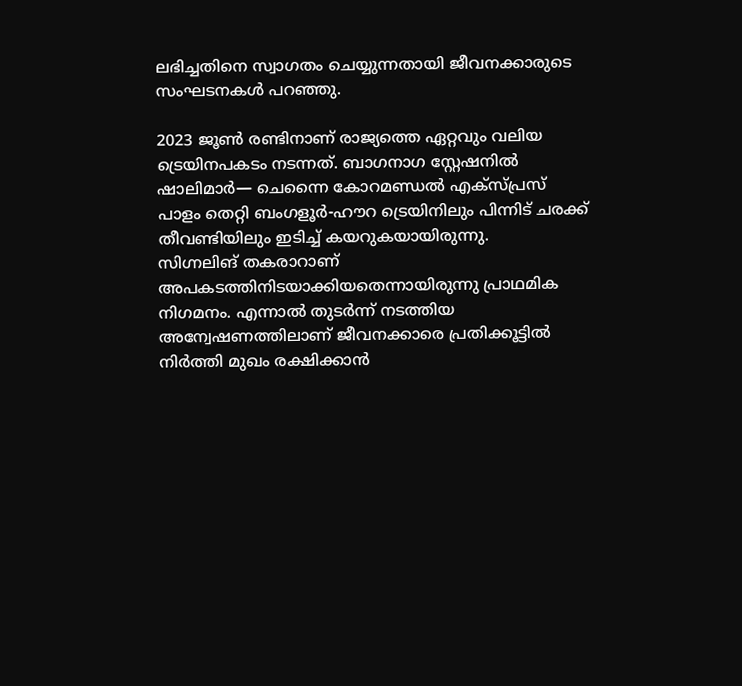ലഭിച്ചതിനെ സ്വാഗതം ചെയ്യുന്നതായി ജീവനക്കാരുടെ സംഘടനകള്‍ പറഞ്ഞു.

2023 ജൂണ്‍ രണ്ടിനാണ് രാജ്യത്തെ ഏറ്റവും വലിയ ട്രെയിനപകടം നടന്നത്. ബാഗനാഗ സ്റ്റേഷനില്‍ ഷാലിമാര്‍— ചെന്നൈ കോറമണ്ഡല്‍ എക്സ്പ്രസ് പാളം തെറ്റി ബംഗളൂര്‍-ഹൗറ ട്രെയിനിലും പിന്നിട് ചരക്ക് തീവണ്ടിയിലും ഇടിച്ച് കയറുകയായിരുന്നു.
സിഗ്നലിങ് തകരാറാണ് അപകടത്തിനിടയാക്കിയതെന്നായിരുന്നു പ്രാഥമിക നിഗമനം. എന്നാല്‍ തുടര്‍ന്ന് നടത്തിയ അന്വേഷണത്തിലാണ് ജീവനക്കാരെ പ്രതിക്കൂട്ടില്‍ നിര്‍ത്തി മുഖം രക്ഷിക്കാന്‍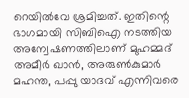റെയില്‍വേ ശ്രമിച്ചത്. ഇതിന്റെ ഭാഗമായി സിബിഐ നടത്തിയ അന്വേഷണത്തിലാണ് മുഹമ്മദ് അമീര്‍ ഖാന്‍, അരുണ്‍കുമാര്‍ മഹന്ത, പപ്പു യാദവ് എന്നിവരെ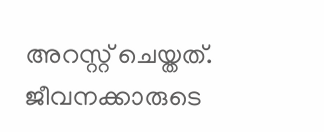അറസ്റ്റ് ചെയ്തത്. ജീവനക്കാരുടെ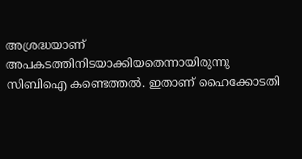അശ്രദ്ധയാണ് അപകടത്തിനിടയാക്കിയതെന്നായിരുന്നു സിബിഐ കണ്ടെത്തല്‍. ഇതാണ് ഹൈക്കോടതി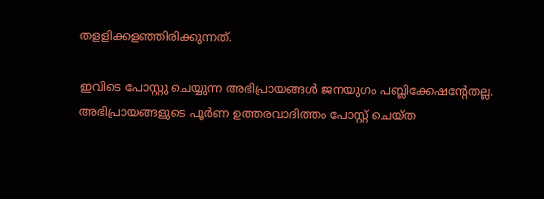തളളിക്കളഞ്ഞിരിക്കുന്നത്.

ഇവിടെ പോസ്റ്റു ചെയ്യുന്ന അഭിപ്രായങ്ങള്‍ ജനയുഗം പബ്ലിക്കേഷന്റേതല്ല. അഭിപ്രായങ്ങളുടെ പൂര്‍ണ ഉത്തരവാദിത്തം പോസ്റ്റ് ചെയ്ത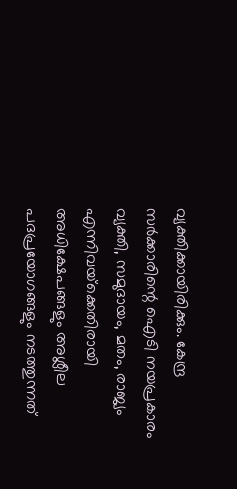വ്യക്തിക്കായിരിക്കും. കേന്ദ്ര സര്‍ക്കാരിന്റെ ഐടി നയപ്രകാരം വ്യക്തി, സമുദായം, മതം, രാജ്യം എന്നിവയ്‌ക്കെതിരായി അധിക്ഷേപങ്ങളും അശ്ലീല പദപ്രയോഗങ്ങളും നടത്തുന്നത്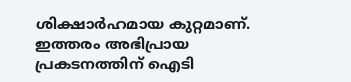ശിക്ഷാര്‍ഹമായ കുറ്റമാണ്. ഇത്തരം അഭിപ്രായ പ്രകടനത്തിന് ഐടി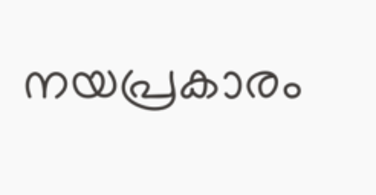നയപ്രകാരം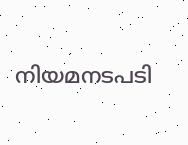നിയമനടപടി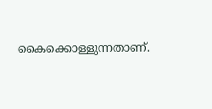കൈക്കൊള്ളുന്നതാണ്.